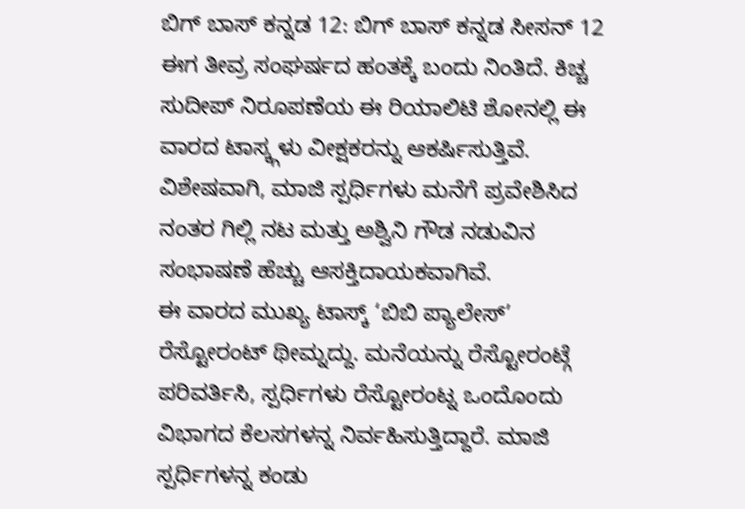ಬಿಗ್ ಬಾಸ್ ಕನ್ನಡ 12: ಬಿಗ್ ಬಾಸ್ ಕನ್ನಡ ಸೀಸನ್ 12 ಈಗ ತೀವ್ರ ಸಂಘರ್ಷದ ಹಂತಕ್ಕೆ ಬಂದು ನಿಂತಿದೆ. ಕಿಚ್ಚ ಸುದೀಪ್ ನಿರೂಪಣೆಯ ಈ ರಿಯಾಲಿಟಿ ಶೋನಲ್ಲಿ ಈ ವಾರದ ಟಾಸ್ಕ್ಗಳು ವೀಕ್ಷಕರನ್ನು ಆಕರ್ಷಿಸುತ್ತಿವೆ. ವಿಶೇಷವಾಗಿ, ಮಾಜಿ ಸ್ಪರ್ಧಿಗಳು ಮನೆಗೆ ಪ್ರವೇಶಿಸಿದ ನಂತರ ಗಿಲ್ಲಿ ನಟ ಮತ್ತು ಅಶ್ವಿನಿ ಗೌಡ ನಡುವಿನ ಸಂಭಾಷಣೆ ಹೆಚ್ಚು ಆಸಕ್ತಿದಾಯಕವಾಗಿವೆ.
ಈ ವಾರದ ಮುಖ್ಯ ಟಾಸ್ಕ್ ‘ಬಿಬಿ ಪ್ಯಾಲೇಸ್’ ರೆಸ್ಟೋರಂಟ್ ಥೀಮ್ನದ್ದು. ಮನೆಯನ್ನು ರೆಸ್ಟೋರಂಟ್ಗೆ ಪರಿವರ್ತಿಸಿ, ಸ್ಪರ್ಧಿಗಳು ರೆಸ್ಟೋರಂಟ್ನ ಒಂದೊಂದು ವಿಭಾಗದ ಕೆಲಸಗಳನ್ನ ನಿರ್ವಹಿಸುತ್ತಿದ್ದಾರೆ. ಮಾಜಿ ಸ್ಪರ್ಧಿಗಳನ್ನ ಕಂಡು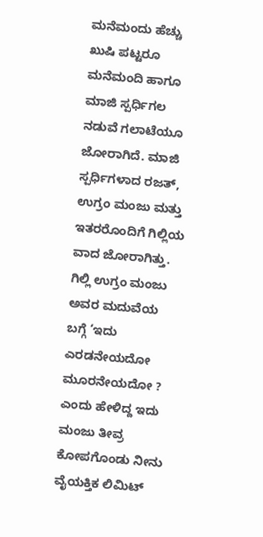ಮನೆಮಂದು ಹೆಚ್ಚು ಖುಷಿ ಪಟ್ಟರೂ ಮನೆಮಂದಿ ಹಾಗೂ ಮಾಜಿ ಸ್ಪರ್ಧಿಗಲ ನಡುವೆ ಗಲಾಟೆಯೂ ಜೋರಾಗಿದೆ. ಮಾಜಿ ಸ್ಪರ್ಧಿಗಳಾದ ರಜತ್, ಉಗ್ರಂ ಮಂಜು ಮತ್ತು ಇತರರೊಂದಿಗೆ ಗಿಲ್ಲಿಯ ವಾದ ಜೋರಾಗಿತ್ತು. ಗಿಲ್ಲಿ ಉಗ್ರಂ ಮಂಜು ಅವರ ಮದುವೆಯ ಬಗ್ಗೆ ‘ಇದು ಎರಡನೇಯದೋ ಮೂರನೇಯದೋ ? ಎಂದು ಹೇಳಿದ್ದ ಇದು ಮಂಜು ತೀವ್ರ ಕೋಪಗೊಂಡು ನೀನು ವೈಯಕ್ತಿಕ ಲಿಮಿಟ್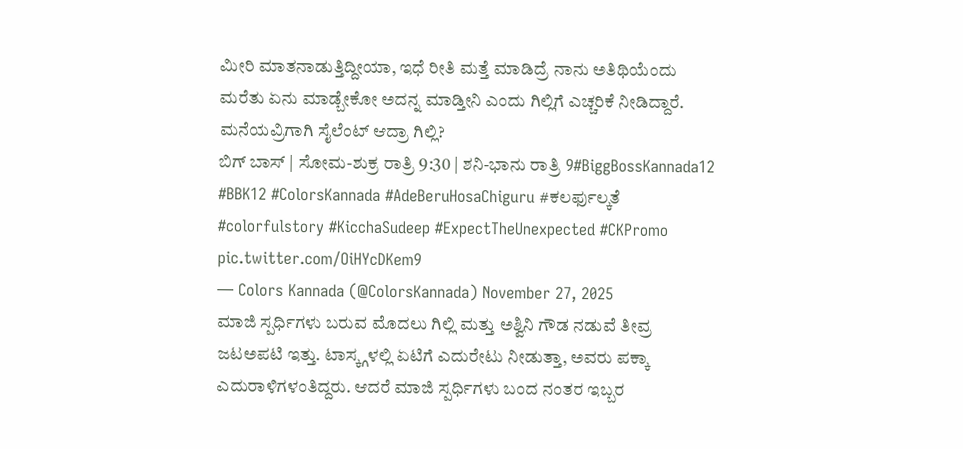ಮೀರಿ ಮಾತನಾಡುತ್ತಿದ್ದೀಯಾ, ಇಧೆ ರೀತಿ ಮತ್ತೆ ಮಾಡಿದ್ರೆ ನಾನು ಅತಿಥಿಯೆಂದು ಮರೆತು ಏನು ಮಾಡ್ಬೇಕೋ ಅದನ್ನ ಮಾಡ್ತೀನಿ ಎಂದು ಗಿಲ್ಲಿಗೆ ಎಚ್ಚರಿಕೆ ನೀಡಿದ್ದಾರೆ.
ಮನೆಯವ್ರಿಗಾಗಿ ಸೈಲೆಂಟ್ ಆದ್ರಾ ಗಿಲ್ಲಿ?
ಬಿಗ್ ಬಾಸ್ | ಸೋಮ-ಶುಕ್ರ ರಾತ್ರಿ 9:30 | ಶನಿ-ಭಾನು ರಾತ್ರಿ 9#BiggBossKannada12 #BBK12 #ColorsKannada #AdeBeruHosaChiguru #ಕಲರ್ಫುಲ್ಕತೆ #colorfulstory #KicchaSudeep #ExpectTheUnexpected #CKPromo pic.twitter.com/OiHYcDKem9
— Colors Kannada (@ColorsKannada) November 27, 2025
ಮಾಜಿ ಸ್ಪರ್ಧಿಗಳು ಬರುವ ಮೊದಲು ಗಿಲ್ಲಿ ಮತ್ತು ಅಶ್ವಿನಿ ಗೌಡ ನಡುವೆ ತೀವ್ರ ಜಟಅಪಟಿ ಇತ್ತು. ಟಾಸ್ಕ್ಗಳಲ್ಲಿ ಏಟಿಗೆ ಎದುರೇಟು ನೀಡುತ್ತಾ, ಅವರು ಪಕ್ಕಾ ಎದುರಾಳಿಗಳಂತಿದ್ದರು. ಆದರೆ ಮಾಜಿ ಸ್ಪರ್ಧಿಗಳು ಬಂದ ನಂತರ ಇಬ್ಬರ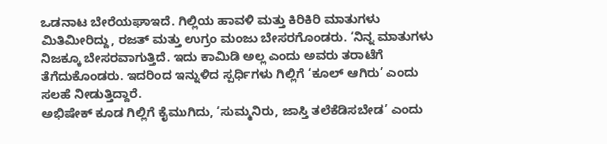ಒಡನಾಟ ಬೇರೆಯಘಾಇದೆ. ಗಿಲ್ಲಿಯ ಹಾವಳಿ ಮತ್ತು ಕಿರಿಕಿರಿ ಮಾತುಗಳು ಮಿತಿಮೀರಿದ್ದು, ರಜತ್ ಮತ್ತು ಉಗ್ರಂ ಮಂಜು ಬೇಸರಗೊಂಡರು. ‘ನಿನ್ನ ಮಾತುಗಳು ನಿಜಕ್ಕೂ ಬೇಸರವಾಗುತ್ತಿದೆ. ಇದು ಕಾಮಿಡಿ ಅಲ್ಲ ಎಂದು ಅವರು ತರಾಟೆಗೆ ತೆಗೆದುಕೊಂಡರು. ಇದರಿಂದ ಇನ್ನುಳಿದ ಸ್ಪರ್ಧಿಗಳು ಗಿಲ್ಲಿಗೆ ‘ಕೂಲ್ ಆಗಿರು’ ಎಂದು ಸಲಹೆ ನೀಡುತ್ತಿದ್ದಾರೆ.
ಅಭಿಷೇಕ್ ಕೂಡ ಗಿಲ್ಲಿಗೆ ಕೈಮುಗಿದು, ‘ಸುಮ್ಮನಿರು, ಜಾಸ್ತಿ ತಲೆಕೆಡಿಸಬೇಡ’ ಎಂದು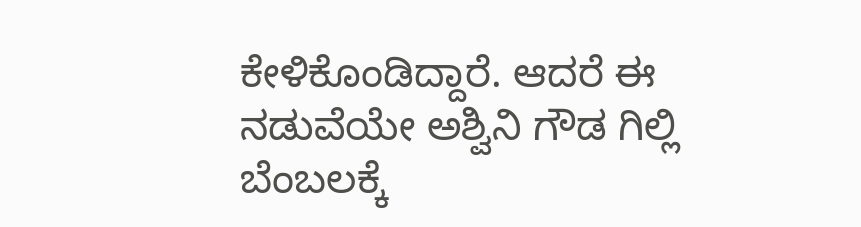ಕೇಳಿಕೊಂಡಿದ್ದಾರೆ. ಆದರೆ ಈ ನಡುವೆಯೇ ಅಶ್ವಿನಿ ಗೌಡ ಗಿಲ್ಲಿ ಬೆಂಬಲಕ್ಕೆ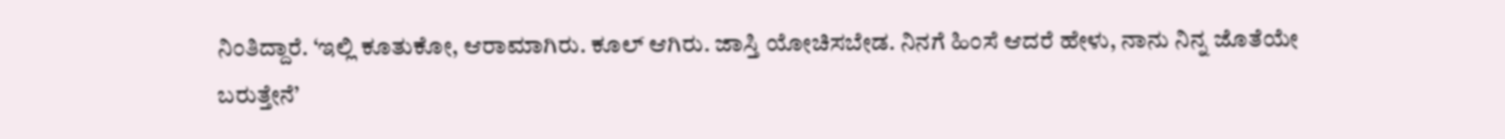ನಿಂತಿದ್ದಾರೆ. ‘ಇಲ್ಲಿ ಕೂತುಕೋ, ಆರಾಮಾಗಿರು. ಕೂಲ್ ಆಗಿರು. ಜಾಸ್ತಿ ಯೋಚಿಸಬೇಡ. ನಿನಗೆ ಹಿಂಸೆ ಆದರೆ ಹೇಳು, ನಾನು ನಿನ್ನ ಜೊತೆಯೇ ಬರುತ್ತೇನೆ’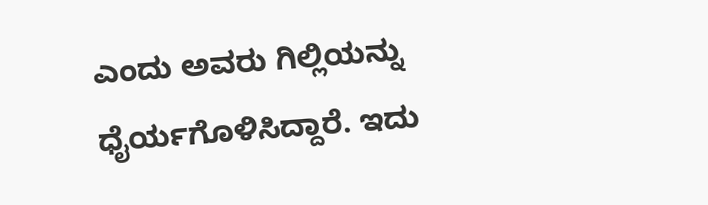ಎಂದು ಅವರು ಗಿಲ್ಲಿಯನ್ನು ಧೈರ್ಯಗೊಳಿಸಿದ್ದಾರೆ. ಇದು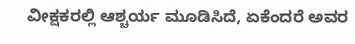ವೀಕ್ಷಕರಲ್ಲಿ ಆಶ್ಚರ್ಯ ಮೂಡಿಸಿದೆ, ಏಕೆಂದರೆ ಅವರ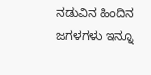ನಡುವಿನ ಹಿಂದಿನ ಜಗಳಗಳು ಇನ್ನೂ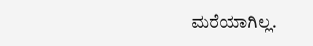ಮರೆಯಾಗಿಲ್ಲ.